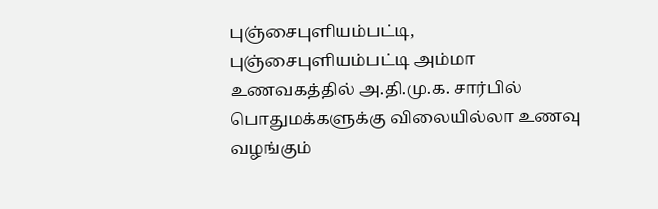புஞ்சைபுளியம்பட்டி,
புஞ்சைபுளியம்பட்டி அம்மா உணவகத்தில் அ.தி.மு.க. சார்பில் பொதுமக்களுக்கு விலையில்லா உணவு வழங்கும்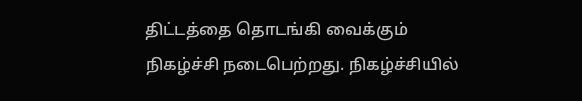திட்டத்தை தொடங்கி வைக்கும் நிகழ்ச்சி நடைபெற்றது. நிகழ்ச்சியில்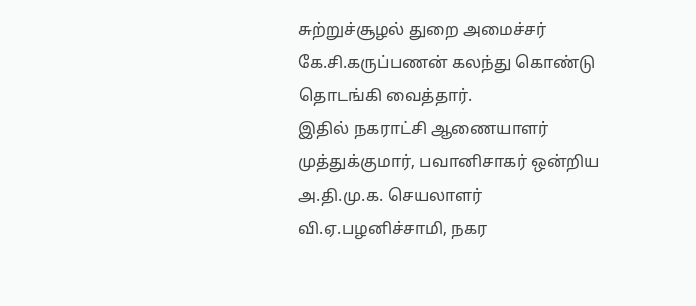சுற்றுச்சூழல் துறை அமைச்சர் கே.சி.கருப்பணன் கலந்து கொண்டு தொடங்கி வைத்தார்.
இதில் நகராட்சி ஆணையாளர் முத்துக்குமார், பவானிசாகர் ஒன்றிய அ.தி.மு.க. செயலாளர் வி.ஏ.பழனிச்சாமி, நகர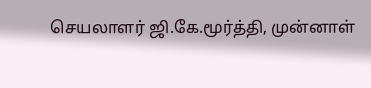செயலாளர் ஜி.கே.மூர்த்தி, முன்னாள்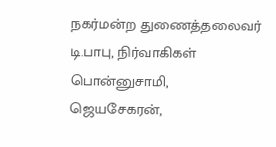நகர்மன்ற துணைத்தலைவர் டி.பாபு, நிர்வாகிகள் பொன்னுசாமி, ஜெயசேகரன்,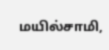மயில்சாமி,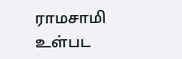ராமசாமி உள்பட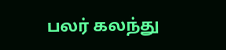பலர் கலந்து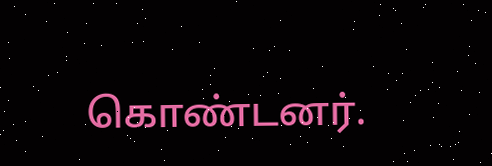கொண்டனர்.